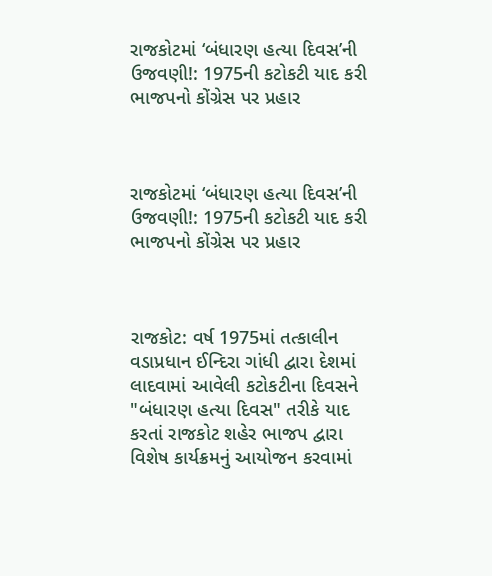રાજકોટમાં ‘બંધારણ હત્યા દિવસ’ની ઉજવણી!: 1975ની કટોકટી યાદ કરી ભાજપનો કોંગ્રેસ પર પ્રહાર



રાજકોટમાં ‘બંધારણ હત્યા દિવસ’ની ઉજવણી!: 1975ની કટોકટી યાદ કરી ભાજપનો કોંગ્રેસ પર પ્રહાર



રાજકોટ: વર્ષ 1975માં તત્કાલીન વડાપ્રધાન ઈન્દિરા ગાંધી દ્વારા દેશમાં લાદવામાં આવેલી કટોકટીના દિવસને "બંધારણ હત્યા દિવસ" તરીકે યાદ કરતાં રાજકોટ શહેર ભાજપ દ્વારા વિશેષ કાર્યક્રમનું આયોજન કરવામાં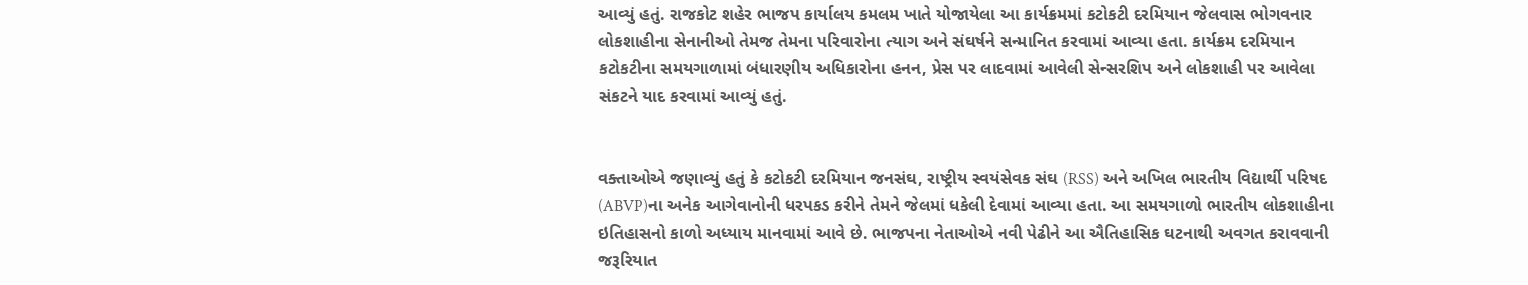આવ્યું હતું. રાજકોટ શહેર ભાજપ કાર્યાલય કમલમ ખાતે યોજાયેલા આ કાર્યક્રમમાં કટોકટી દરમિયાન જેલવાસ ભોગવનાર લોકશાહીના સેનાનીઓ તેમજ તેમના પરિવારોના ત્યાગ અને સંઘર્ષને સન્માનિત કરવામાં આવ્યા હતા. કાર્યક્રમ દરમિયાન કટોકટીના સમયગાળામાં બંધારણીય અધિકારોના હનન, પ્રેસ પર લાદવામાં આવેલી સેન્સરશિપ અને લોકશાહી પર આવેલા સંકટને યાદ કરવામાં આવ્યું હતું.


વક્તાઓએ જણાવ્યું હતું કે કટોકટી દરમિયાન જનસંઘ, રાષ્ટ્રીય સ્વયંસેવક સંઘ (RSS) અને અખિલ ભારતીય વિદ્યાર્થી પરિષદ (ABVP)ના અનેક આગેવાનોની ધરપકડ કરીને તેમને જેલમાં ધકેલી દેવામાં આવ્યા હતા. આ સમયગાળો ભારતીય લોકશાહીના ઇતિહાસનો કાળો અધ્યાય માનવામાં આવે છે. ભાજપના નેતાઓએ નવી પેઢીને આ ઐતિહાસિક ઘટનાથી અવગત કરાવવાની જરૂરિયાત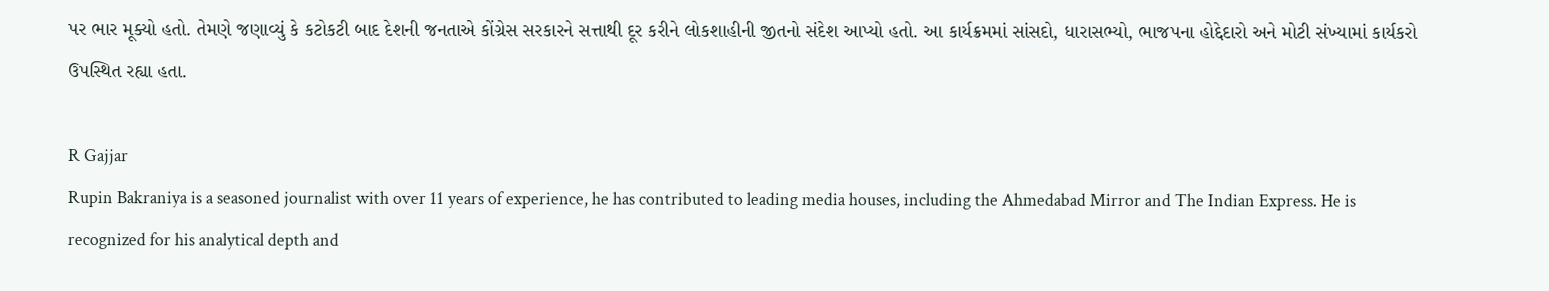પર ભાર મૂક્યો હતો. તેમણે જણાવ્યું કે કટોકટી બાદ દેશની જનતાએ કોંગ્રેસ સરકારને સત્તાથી દૂર કરીને લોકશાહીની જીતનો સંદેશ આપ્યો હતો. આ કાર્યક્રમમાં સાંસદો, ધારાસભ્યો, ભાજપના હોદ્દેદારો અને મોટી સંખ્યામાં કાર્યકરો ઉપસ્થિત રહ્યા હતા.

R Gajjar
Rupin Bakraniya is a seasoned journalist with over 11 years of experience, he has contributed to leading media houses, including the Ahmedabad Mirror and The Indian Express. He is recognized for his analytical depth and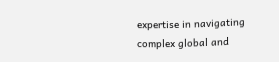expertise in navigating complex global and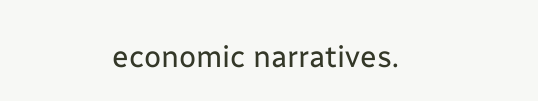economic narratives.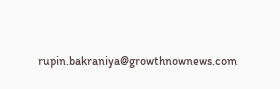rupin.bakraniya@growthnownews.com